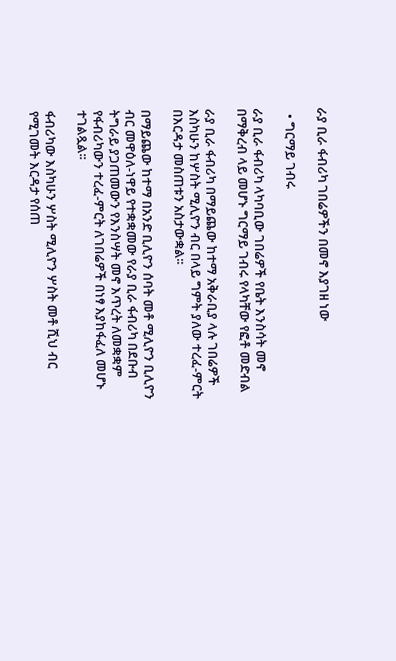ራያ ቢራ ፋብሪካ ገበሬዎችን በመኖ እያገዘ ነው

  • ግርማይ ገብሩ

ራያ ቢራ ፋብሪካ ላካባቢው ገበሬዎች የቤት እንስሳት መኖ በማቅረብ ላይ መሆኑ ግርማይ ገብሩ የላካቸው የፎቶ መድብል

ራያ ቢራ ፋብሪካ በማይጨው ከተማ አቅራቢያ ላሉ ገበሬዎች እስካሁን ከሦስት ሚሊዮን ብር በላይ ግምት ያለው ተረፈ-ምርት በእርዳታ መስጠቱን አስታውቋል፡፡

በማይጨው ከተማ በአንድ ቢሊዮን ሰባት መቶ ሚሊዮን ቢሊዮን ብር መዋዕለ-ነዋይ የተቋቋመው የራያ ቢራ ፋብሪካ በደቡብ ትግራይ ያጋጠመውን የእንስሣት መኖ እጥረት ለመቋቋም የፋብሪካውን ተረፈ-ምርት ለገበሬዎች በነፃ እያከፋፈለ መሆኑ ተገልጿል፡፡

ፋብሪካው እስካሁን ሦስት ሚሊዮን ሦስት መቶ ሺህ ብር የሚገመት እርዳታ የሰጠ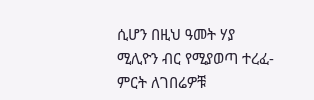ሲሆን በዚህ ዓመት ሃያ ሚሊዮን ብር የሚያወጣ ተረፈ-ምርት ለገበሬዎቹ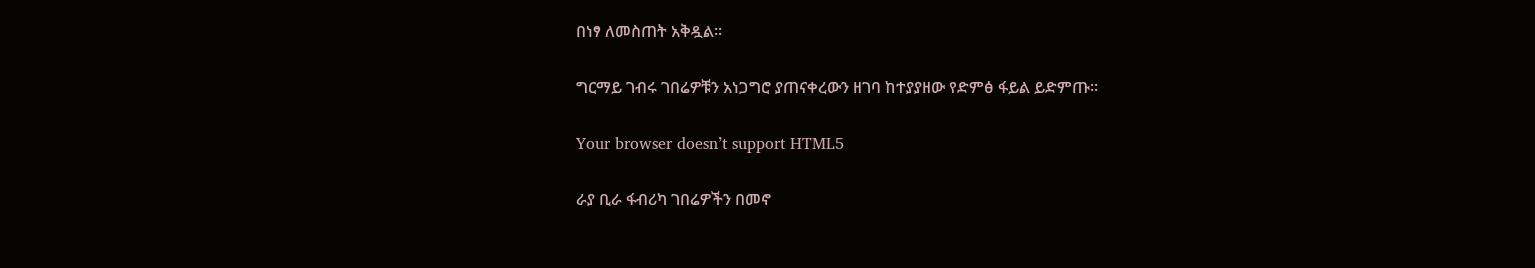በነፃ ለመስጠት አቅዷል።

ግርማይ ገብሩ ገበሬዎቹን አነጋግሮ ያጠናቀረውን ዘገባ ከተያያዘው የድምፅ ፋይል ይድምጡ።

Your browser doesn’t support HTML5

ራያ ቢራ ፋብሪካ ገበሬዎችን በመኖ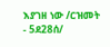እያገዘ ነው /ርዝመት - 5ደ28ሰ/